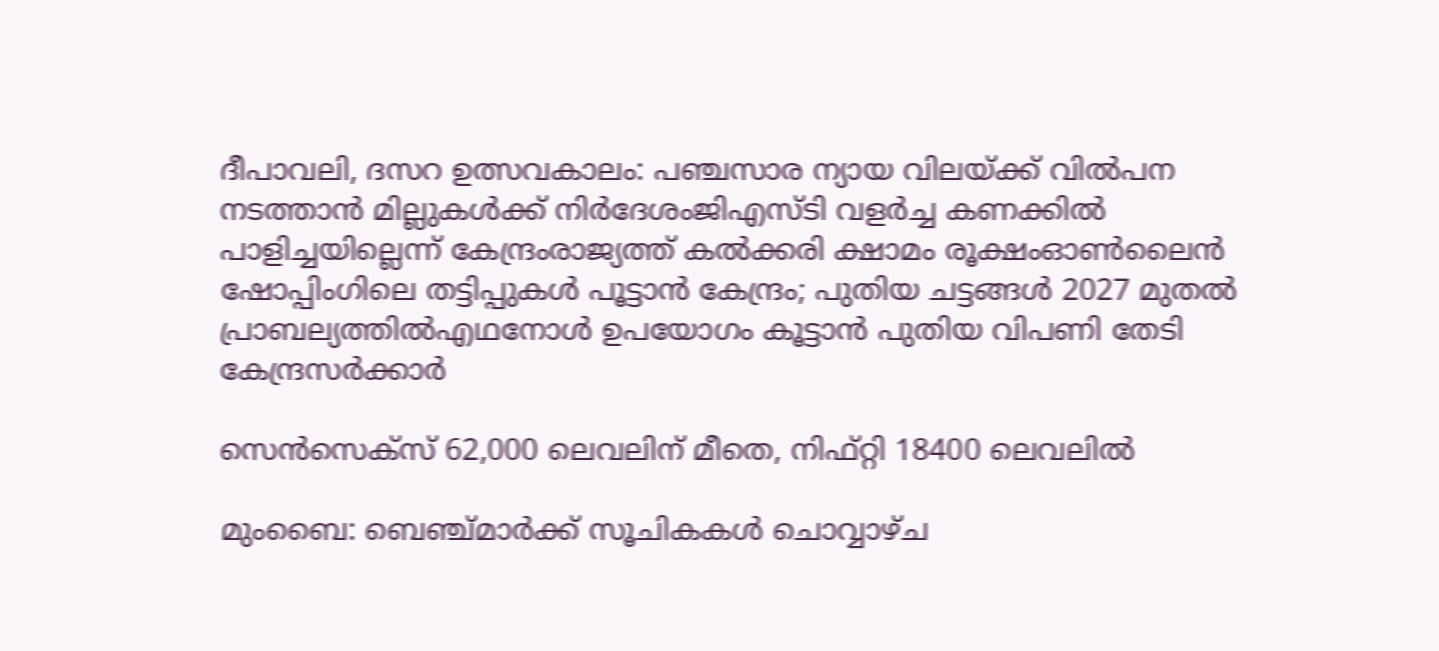ദീപാവലി, ദസറ ഉത്സവകാലം: പഞ്ചസാര ന്യായ വിലയ്ക്ക് വിൽപന നടത്താൻ മില്ലുകൾക്ക് നിർദേശംജിഎസ്ടി വളര്‍ച്ച കണക്കില്‍ പാളിച്ചയില്ലെന്ന് കേന്ദ്രംരാജ്യത്ത് കൽക്കരി ക്ഷാമം രൂക്ഷംഓൺലൈൻ ഷോപ്പിംഗിലെ തട്ടിപ്പുകൾ പൂട്ടാൻ കേന്ദ്രം; പുതിയ ചട്ടങ്ങൾ 2027 മുതൽ പ്രാബല്യത്തിൽഎഥനോള്‍ ഉപയോഗം കൂട്ടാൻ പുതിയ വിപണി തേടി കേന്ദ്രസർക്കാർ

സെന്‍സെക്‌സ് 62,000 ലെവലിന് മീതെ, നിഫ്റ്റി 18400 ലെവലില്‍

മുംബൈ: ബെഞ്ച്മാര്‍ക്ക് സൂചികകള്‍ ചൊവ്വാഴ്ച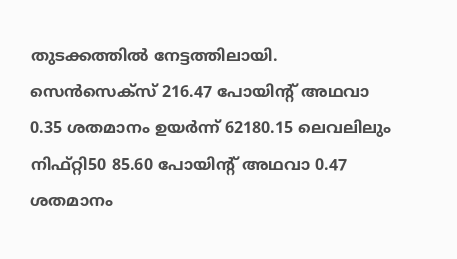തുടക്കത്തില്‍ നേട്ടത്തിലായി. സെന്‍സെക്‌സ് 216.47 പോയിന്റ് അഥവാ 0.35 ശതമാനം ഉയര്‍ന്ന് 62180.15 ലെവലിലും നിഫ്റ്റി50 85.60 പോയിന്റ് അഥവാ 0.47 ശതമാനം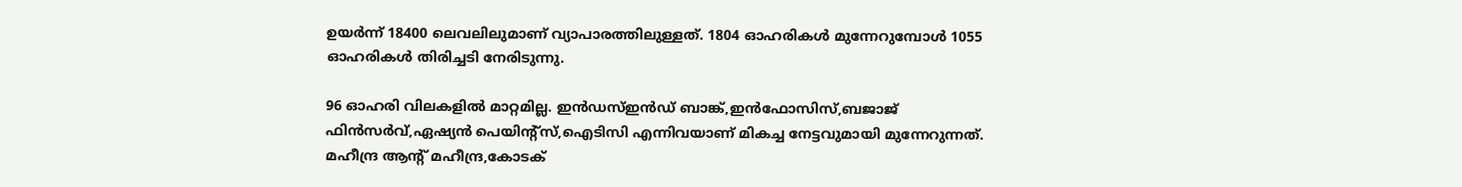ഉയര്‍ന്ന് 18400 ലെവലിലുമാണ് വ്യാപാരത്തിലുള്ളത്. 1804 ഓഹരികള്‍ മുന്നേറുമ്പോള്‍ 1055 ഓഹരികള്‍ തിരിച്ചടി നേരിടുന്നു.

96 ഓഹരി വിലകളില്‍ മാറ്റമില്ല. ഇന്‍ഡസ്ഇന്‍ഡ് ബാങ്ക്,ഇന്‍ഫോസിസ്,ബജാജ് ഫിന്‍സര്‍വ്,ഏഷ്യന്‍ പെയിന്റ്‌സ്,ഐടിസി എന്നിവയാണ് മികച്ച നേട്ടവുമായി മുന്നേറുന്നത്. മഹീന്ദ്ര ആന്റ് മഹീന്ദ്ര,കോടക്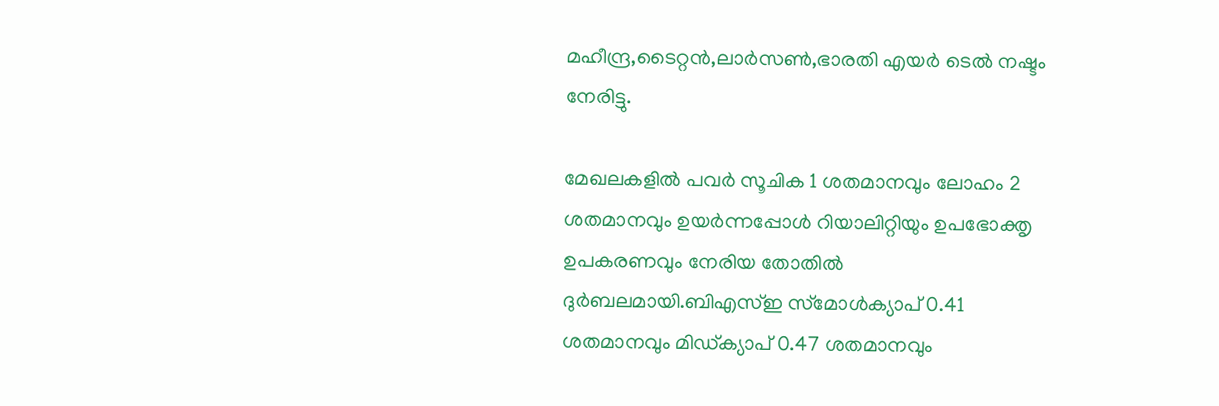മഹീന്ദ്ര,ടൈറ്റന്‍,ലാര്‍സണ്‍,ഭാരതി എയര്‍ ടെല്‍ നഷ്ടം നേരിട്ടു.

മേഖലകളില്‍ പവര്‍ സൂചിക 1 ശതമാനവും ലോഹം 2 ശതമാനവും ഉയര്‍ന്നപ്പോള്‍ റിയാലിറ്റിയും ഉപഭോക്തൃ ഉപകരണവും നേരിയ തോതില്‍ ദുര്‍ബലമായി.ബിഎസ്ഇ സ്‌മോള്‍ക്യാപ് 0.41 ശതമാനവും മിഡ്ക്യാപ് 0.47 ശതമാനവും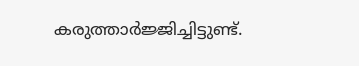കരുത്താര്‍ജ്ജിച്ചിട്ടുണ്ട്.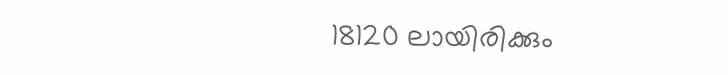18120 ലായിരിക്കും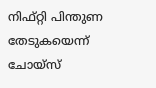നിഫ്റ്റി പിന്തുണ തേടുകയെന്ന്
ചോയ്‌സ്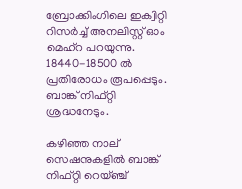ബ്രോക്കിംഗിലെ ഇക്വിറ്റി റിസര്‍ച്ച് അനലിസ്റ്റ് ഓം മെഹ്റ പറയുന്നു. 18440-18500 ല്‍ പ്രതിരോധം രൂപപ്പെടും. ബാങ്ക് നിഫ്റ്റി ശ്രദ്ധനേടും.

കഴിഞ്ഞ നാല് സെഷനുകളില്‍ ബാങ്ക് നിഫ്റ്റി റെയ്ഞ്ച്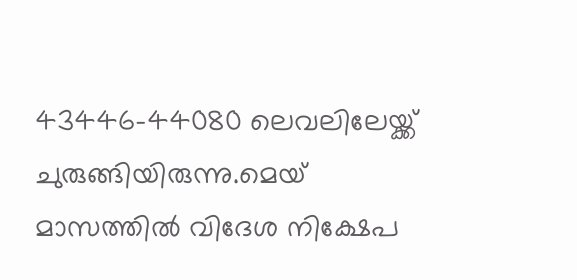43446-44080 ലെവലിലേയ്ക്ക് ചുരുങ്ങിയിരുന്നു.മെയ് മാസത്തില്‍ വിദേശ നിക്ഷേപ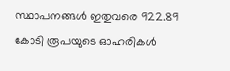സ്ഥാപനങ്ങള്‍ ഇതുവരെ 922.89 കോടി രൂപയുടെ ഓഹരികള്‍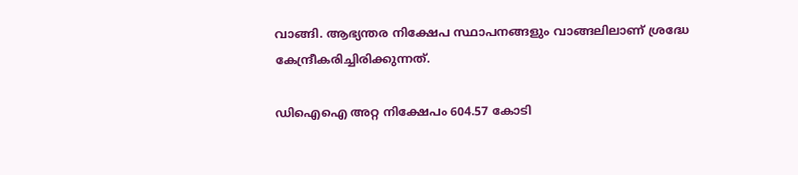വാങ്ങി. ആഭ്യന്തര നിക്ഷേപ സ്ഥാപനങ്ങളും വാങ്ങലിലാണ് ശ്രദ്ധേ കേന്ദ്രീകരിച്ചിരിക്കുന്നത്.

ഡിഐഐ അറ്റ നിക്ഷേപം 604.57 കോടി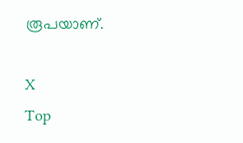രൂപയാണ്.

X
Top